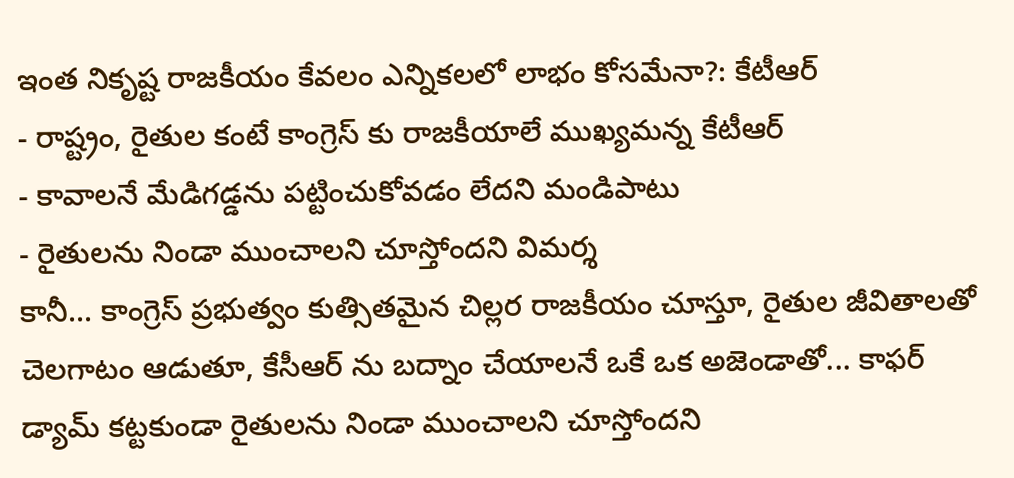ఇంత నికృష్ట రాజకీయం కేవలం ఎన్నికలలో లాభం కోసమేనా?: కేటీఆర్
- రాష్ట్రం, రైతుల కంటే కాంగ్రెస్ కు రాజకీయాలే ముఖ్యమన్న కేటీఆర్
- కావాలనే మేడిగడ్డను పట్టించుకోవడం లేదని మండిపాటు
- రైతులను నిండా ముంచాలని చూస్తోందని విమర్శ
కానీ... కాంగ్రెస్ ప్రభుత్వం కుత్సితమైన చిల్లర రాజకీయం చూస్తూ, రైతుల జీవితాలతో చెలగాటం ఆడుతూ, కేసీఆర్ ను బద్నాం చేయాలనే ఒకే ఒక అజెండాతో... కాఫర్ డ్యామ్ కట్టకుండా రైతులను నిండా ముంచాలని చూస్తోందని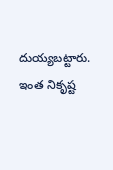దుయ్యబట్టారు. ఇంత నికృష్ట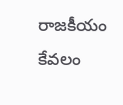రాజకీయం కేవలం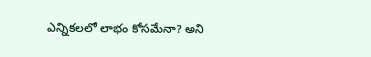ఎన్నికలలో లాభం కోసమేనా? అని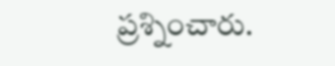ప్రశ్నించారు.